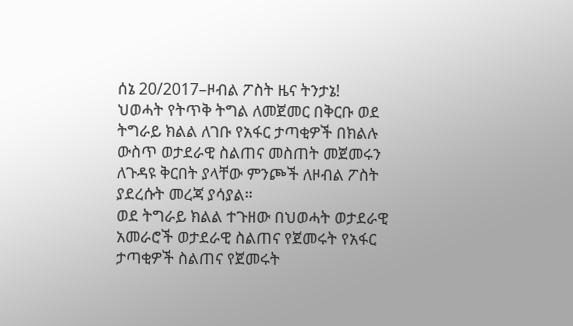ሰኔ 20/2017–ዞብል ፖስት ዜና ትንታኔ!
ህወሓት የትጥቅ ትግል ለመጀመር በቅርቡ ወደ ትግራይ ክልል ለገቡ የአፋር ታጣቂዎች በክልሉ ውስጥ ወታደራዊ ስልጠና መስጠት መጀመሩን ለጉዳዩ ቅርበት ያላቸው ምንጮች ለዞብል ፖስት ያደረሱት መረጃ ያሳያል።
ወደ ትግራይ ክልል ተጉዘው በህወሓት ወታደራዊ አመራሮች ወታደራዊ ስልጠና የጀመሩት የአፋር ታጣቂዎች ስልጠና የጀመሩት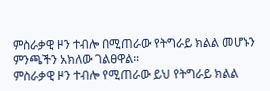ምስራቃዊ ዞን ተብሎ በሚጠራው የትግራይ ክልል መሆኑን ምንጫችን አክለው ገልፀዋል።
ምስራቃዊ ዞን ተብሎ የሚጠራው ይህ የትግራይ ክልል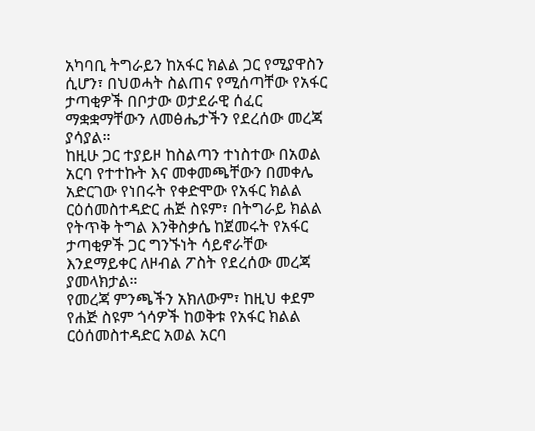አካባቢ ትግራይን ከአፋር ክልል ጋር የሚያዋስን ሲሆን፣ በህወሓት ስልጠና የሚሰጣቸው የአፋር ታጣቂዎች በቦታው ወታደራዊ ሰፈር ማቋቋማቸውን ለመፅሔታችን የደረሰው መረጃ ያሳያል።
ከዚሁ ጋር ተያይዞ ከስልጣን ተነስተው በአወል አርባ የተተኩት እና መቀመጫቸውን በመቀሌ አድርገው የነበሩት የቀድሞው የአፋር ክልል ርዕሰመስተዳድር ሐጅ ስዩም፣ በትግራይ ክልል የትጥቅ ትግል እንቅስቃሴ ከጀመሩት የአፋር ታጣቂዎች ጋር ግንኙነት ሳይኖራቸው እንደማይቀር ለዞብል ፖስት የደረሰው መረጃ ያመላክታል።
የመረጃ ምንጫችን አክለውም፣ ከዚህ ቀደም የሐጅ ስዩም ጎሳዎች ከወቅቱ የአፋር ክልል ርዕሰመስተዳድር አወል አርባ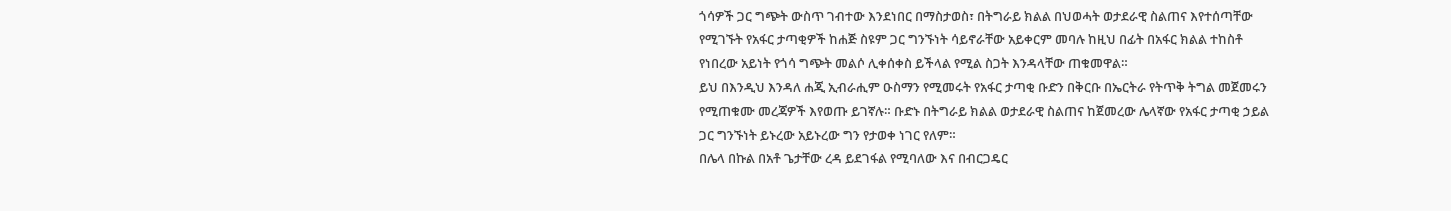ጎሳዎች ጋር ግጭት ውስጥ ገብተው እንደነበር በማስታወስ፣ በትግራይ ክልል በህወሓት ወታደራዊ ስልጠና እየተሰጣቸው የሚገኙት የአፋር ታጣቂዎች ከሐጅ ስዩም ጋር ግንኙነት ሳይኖራቸው አይቀርም መባሉ ከዚህ በፊት በአፋር ክልል ተከስቶ የነበረው አይነት የጎሳ ግጭት መልሶ ሊቀሰቀስ ይችላል የሚል ስጋት እንዳላቸው ጠቁመዋል።
ይህ በእንዲህ እንዳለ ሐጂ ኢብራሒም ዑስማን የሚመሩት የአፋር ታጣቂ ቡድን በቅርቡ በኤርትራ የትጥቅ ትግል መጀመሩን የሚጠቁሙ መረጃዎች እየወጡ ይገኛሉ። ቡድኑ በትግራይ ክልል ወታደራዊ ስልጠና ከጀመረው ሌላኛው የአፋር ታጣቂ ኃይል ጋር ግንኙነት ይኑረው አይኑረው ግን የታወቀ ነገር የለም።
በሌላ በኩል በአቶ ጌታቸው ረዳ ይደገፋል የሚባለው እና በብርጋዴር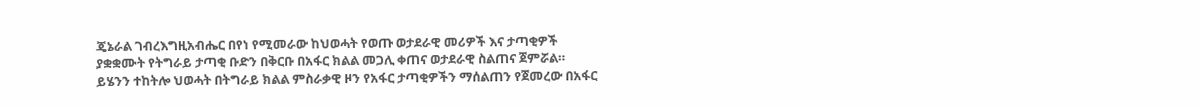ጄኔራል ገብረእግዚአብሔር በየነ የሚመራው ከህወሓት የወጡ ወታደራዊ መሪዎች እና ታጣቂዎች ያቋቋሙት የትግራይ ታጣቂ ቡድን በቅርቡ በአፋር ክልል መጋሊ ቀጠና ወታደራዊ ስልጠና ጀምሯል።
ይሄንን ተከትሎ ህወሓት በትግራይ ክልል ምስራቃዊ ዞን የአፋር ታጣቂዎችን ማሰልጠን የጀመረው በአፋር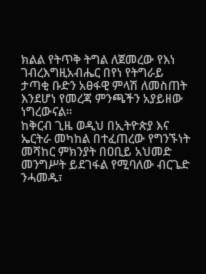ክልል የትጥቅ ትግል ለጀመረው የእነ ገብረእግዚአብሔር በየነ የትግራይ ታጣቂ ቡድን አፀፋዊ ምላሽ ለመስጠት እንደሆነ የመረጃ ምንጫችን አያይዘው ነግረውናል።
ከቅርብ ጊዜ ወዲህ በኢትዮጵያ እና ኤርትራ መካከል በተፈጠረው የግንኙነት መሻከር ምክንያት በዐቢይ አህመድ መንግሥት ይደገፋል የሚባለው ብርጌድ ንሓመዱ፣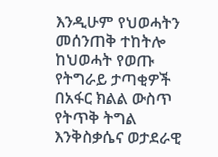እንዲሁም የህወሓትን መሰንጠቅ ተከትሎ ከህወሓት የወጡ የትግራይ ታጣቂዎች በአፋር ክልል ውስጥ የትጥቅ ትግል እንቅስቃሴና ወታደራዊ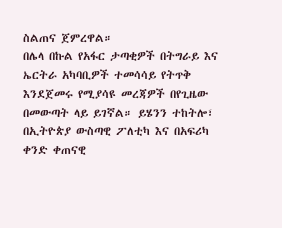ስልጠና ጀምረዋል።
በሌላ በኩል የአፋር ታጣቂዎች በትግራይ እና ኤርትራ አካባቢዎች ተመሳሳይ የትጥቅ እንደጀመሩ የሚያሳዩ መረጃዎች በየጊዜው በመውጣት ላይ ይገኛል። ይሄንን ተከትሎ፣ በኢትዮጵያ ውስጣዊ ፖለቲካ እና በአፍሪካ ቀንድ ቀጠናዊ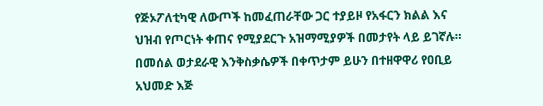የጅኦፖለቲካዊ ለውጦች ከመፈጠራቸው ጋር ተያይዞ የአፋርን ክልል እና ህዝብ የጦርነት ቀጠና የሚያደርጉ አዝማሚያዎች በመታየት ላይ ይገኛሉ።
በመሰል ወታደራዊ እንቅስቃሴዎች በቀጥታም ይሁን በተዘዋዋሪ የዐቢይ አህመድ እጅ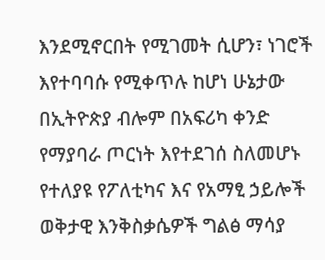እንደሚኖርበት የሚገመት ሲሆን፣ ነገሮች እየተባባሱ የሚቀጥሉ ከሆነ ሁኔታው በኢትዮጵያ ብሎም በአፍሪካ ቀንድ የማያባራ ጦርነት እየተደገሰ ስለመሆኑ የተለያዩ የፖለቲካና እና የአማፂ ኃይሎች ወቅታዊ እንቅስቃሴዎች ግልፅ ማሳያ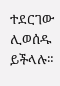ተደርገው ሊወሰዱ ይችላሉ።